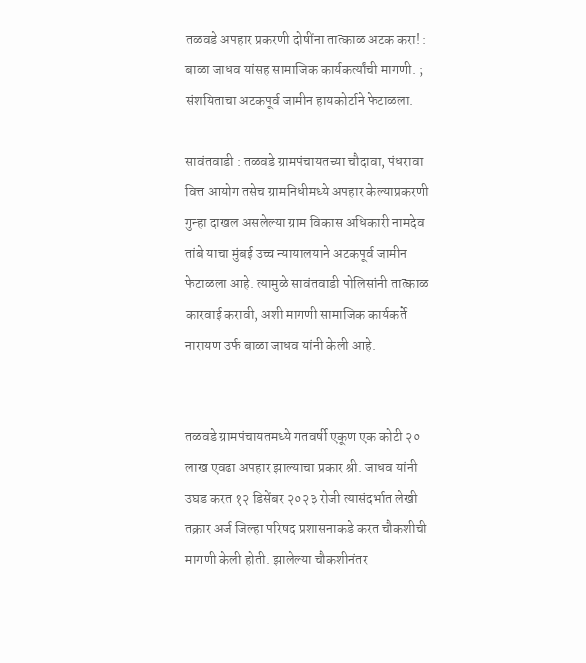तळवडे अपहार प्रकरणी दोषींना तात्काळ अटक करा! : बाळा जाधव यांसह सामाजिक कार्यकर्त्यांची मागणी. ; संशयिताचा अटकपूर्व जामीन हायकोर्टाने फेटाळला.

सावंतवाडी : तळवडे ग्रामपंचायतच्या चौदावा, पंधरावा वित्त आयोग तसेच ग्रामनिधीमध्ये अपहार केल्याप्रकरणी गुन्हा दाखल असलेल्या ग्राम विकास अधिकारी नामदेव तांबे याचा मुंबई उच्च न्यायालयाने अटकपूर्व जामीन फेटाळला आहे. त्यामुळे सावंतवाडी पोलिसांनी तात्काळ कारवाई करावी, अशी मागणी सामाजिक कार्यकर्ते नारायण उर्फ बाळा जाधव यांनी केली आहे.


तळवडे ग्रामपंचायतमध्ये गतवर्षी एकूण एक कोटी २० लाख एवढा अपहार झाल्याचा प्रकार श्री. जाधव यांनी उघड करत १२ डिसेंबर २०२३ रोजी त्यासंदर्भात लेखी तक्रार अर्ज जिल्हा परिषद प्रशासनाकडे करत चौकशीची मागणी केली होती. झालेल्या चौकशीनंतर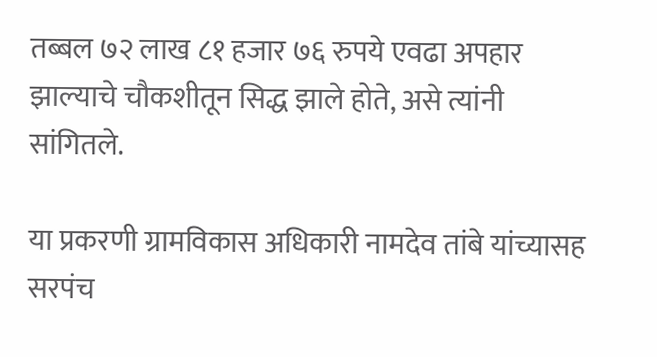तब्बल ७२ लाख ८१ हजार ७६ रुपये एवढा अपहार झाल्याचे चौकशीतून सिद्ध झाले होते, असे त्यांनी सांगितले.

या प्रकरणी ग्रामविकास अधिकारी नामदेव तांबे यांच्यासह सरपंच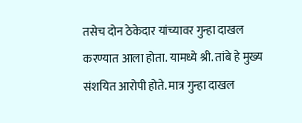तसेच दोन ठेकेदार यांच्यावर गुन्हा दाखल करण्यात आला होता. यामध्ये श्री. तांबे हे मुख्य संशयित आरोपी होते. मात्र गुन्हा दाखल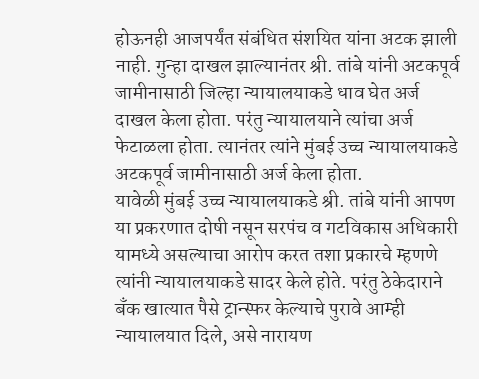होऊनही आजपर्यंत संबंधित संशयित यांना अटक झाली नाही. गुन्हा दाखल झाल्यानंतर श्री. तांबे यांनी अटकपूर्व जामीनासाठी जिल्हा न्यायालयाकडे धाव घेत अर्ज दाखल केला होता. परंतु न्यायालयाने त्यांचा अर्ज फेटाळला होता. त्यानंतर त्यांने मुंबई उच्च न्यायालयाकडे अटकपूर्व जामीनासाठी अर्ज केला होता.
यावेळी मुंबई उच्च न्यायालयाकडे श्री. तांबे यांनी आपण या प्रकरणात दोषी नसून सरपंच व गटविकास अधिकारी यामध्ये असल्याचा आरोप करत तशा प्रकारचे म्हणणे त्यांनी न्यायालयाकडे सादर केले होते. परंतु ठेकेदाराने बँक खात्यात पैसे ट्रान्स्फर केल्याचे पुरावे आम्ही न्यायालयात दिले, असे नारायण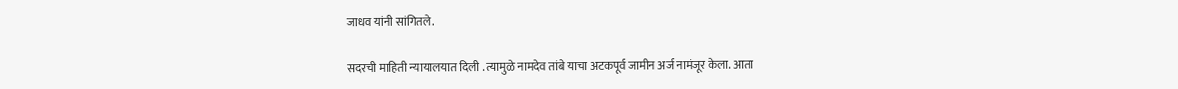जाधव यांनी सांगितले.

सदरची माहिती न्यायालयात दिली . त्यामुळे नामदेव तांबे याचा अटकपूर्व जामीन अर्ज नामंजूर केला. आता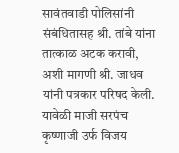सावंतवाडी पोलिसांनी संबंधितासह श्री. तांबे यांना तात्काळ अटक करावी, अशी मागणी श्री. जाधव यांनी पत्रकार परिषद केली. यावेळी माजी सरपंच कृष्णाजी उर्फ विजय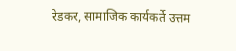रेडकर, सामाजिक कार्यकर्ते उत्तम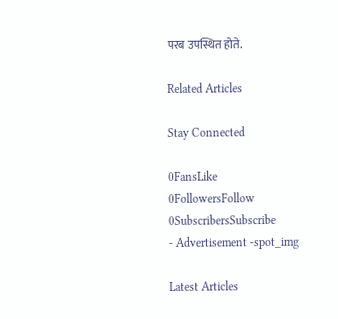परब उपस्थित होते.

Related Articles

Stay Connected

0FansLike
0FollowersFollow
0SubscribersSubscribe
- Advertisement -spot_img

Latest Articles